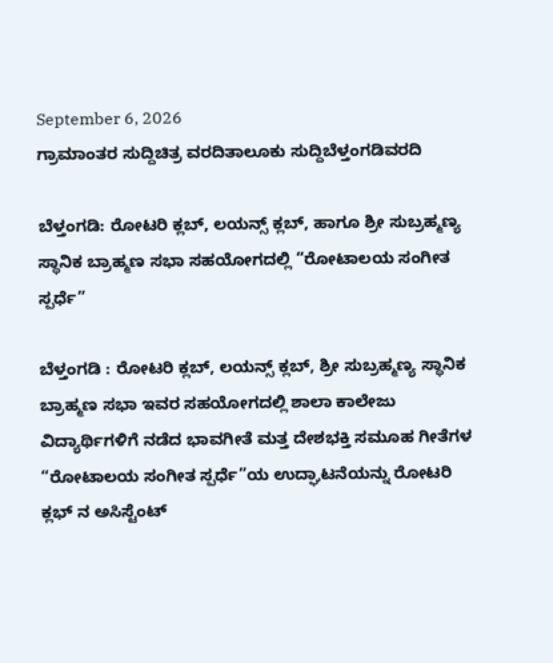September 6, 2026
ಗ್ರಾಮಾಂತರ ಸುದ್ದಿಚಿತ್ರ ವರದಿತಾಲೂಕು ಸುದ್ದಿಬೆಳ್ತಂಗಡಿವರದಿ

ಬೆಳ್ತಂಗಡಿ: ರೋಟರಿ ಕ್ಲಬ್, ಲಯನ್ಸ್ ಕ್ಲಬ್, ಹಾಗೂ ಶ್ರೀ ಸುಬ್ರಹ್ಮಣ್ಯ ಸ್ಥಾನಿಕ ಬ್ರಾಹ್ಮಣ ಸಭಾ ಸಹಯೋಗದಲ್ಲಿ “ರೋಟಾಲಯ ಸಂಗೀತ ಸ್ಪರ್ಧೆ”

ಬೆಳ್ತಂಗಡಿ : ರೋಟರಿ ಕ್ಲಬ್, ಲಯನ್ಸ್ ಕ್ಲಬ್, ಶ್ರೀ ಸುಬ್ರಹ್ಮಣ್ಯ ಸ್ಥಾನಿಕ ಬ್ರಾಹ್ಮಣ ಸಭಾ ಇವರ ಸಹಯೋಗದಲ್ಲಿ ಶಾಲಾ ಕಾಲೇಜು ವಿದ್ಯಾರ್ಥಿಗಳಿಗೆ ನಡೆದ ಭಾವಗೀತೆ ಮತ್ತ ದೇಶಭಕ್ತಿ ಸಮೂಹ ಗೀತೆಗಳ “ರೋಟಾಲಯ ಸಂಗೀತ ಸ್ಪರ್ಧೆ”ಯ ಉದ್ಘಾಟನೆಯನ್ನು ರೋಟರಿ ಕ್ಲಭ್ ನ ಅಸಿಸ್ಟೆಂಟ್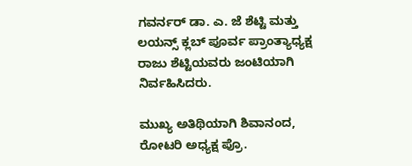ಗವರ್ನರ್ ಡಾ. ಎ. ಜೆ ಶೆಟ್ಟಿ ಮತ್ತು ಲಯನ್ಸ್ ಕ್ಲಬ್ ಪೂರ್ವ ಪ್ರಾಂತ್ಯಾಧ್ಯಕ್ಷ ರಾಜು ಶೆಟ್ಟಿಯವರು ಜಂಟಿಯಾಗಿ ನಿರ್ವಹಿಸಿದರು.

ಮುಖ್ಯ ಅತಿಥಿಯಾಗಿ ಶಿವಾನಂದ, ರೋಟರಿ ಅಧ್ಯಕ್ಷ ಪ್ರೊ.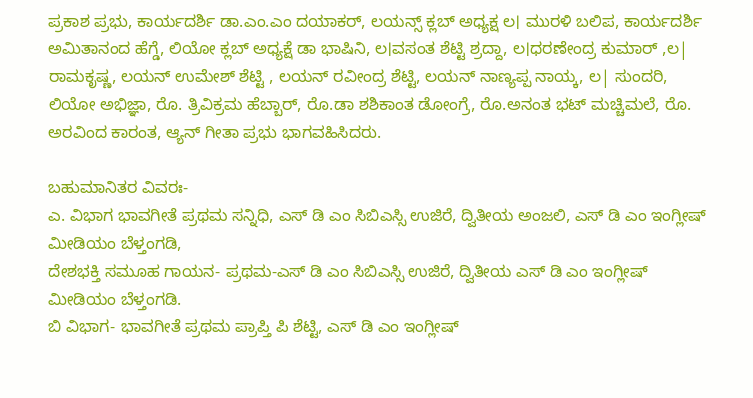ಪ್ರಕಾಶ ಪ್ರಭು, ಕಾರ್ಯದರ್ಶಿ ಡಾ.ಎಂ.ಎಂ ದಯಾಕರ್, ಲಯನ್ಸ್ ಕ್ಲಬ್ ಅಧ್ಯಕ್ಷ ಲ। ಮುರಳಿ ಬಲಿಪ, ಕಾರ್ಯದರ್ಶಿ ಅಮಿತಾನಂದ ಹೆಗ್ಡೆ, ಲಿಯೋ ಕ್ಲಬ್ ಅಧ್ಯಕ್ಷೆ ಡಾ ಭಾಷಿನಿ, ಲ।ವಸಂತ ಶೆಟ್ಟಿ ಶ್ರದ್ದಾ, ಲ।ಧರಣೇಂದ್ರ ಕುಮಾರ್ ,ಲ| ರಾಮಕೃಷ್ಣ, ಲಯನ್ ಉಮೇಶ್ ಶೆಟ್ಟಿ , ಲಯನ್ ರವೀಂದ್ರ ಶೆಟ್ಟಿ, ಲಯನ್ ನಾಣ್ಯಪ್ಪ ನಾಯ್ಕ, ಲ| ಸುಂದರಿ, ಲಿಯೋ ಅಭಿಜ್ಞಾ, ರೊ. ತ್ರಿವಿಕ್ರಮ ಹೆಬ್ಬಾರ್, ರೊ.ಡಾ ಶಶಿಕಾಂತ ಡೋಂಗ್ರೆ, ರೊ.ಅನಂತ ಭಟ್ ಮಚ್ಚಿಮಲೆ, ರೊ. ಅರವಿಂದ ಕಾರಂತ, ಆ್ಯನ್ ಗೀತಾ ಪ್ರಭು ಭಾಗವಹಿಸಿದರು.

ಬಹುಮಾನಿತರ ವಿವರಃ-
ಎ. ವಿಭಾಗ ಭಾವಗೀತೆ ಪ್ರಥಮ ಸನ್ನಿಧಿ, ಎಸ್ ಡಿ ಎಂ ಸಿಬಿಎಸ್ಸಿ ಉಜಿರೆ, ದ್ವಿತೀಯ ಅಂಜಲಿ, ಎಸ್ ಡಿ ಎಂ ಇಂಗ್ಲೀಷ್ ಮೀಡಿಯಂ ಬೆಳ್ತಂಗಡಿ,
ದೇಶಭಕ್ತಿ ಸಮೂಹ ಗಾಯನ- ಪ್ರಥಮ-ಎಸ್ ಡಿ ಎಂ ಸಿಬಿಎಸ್ಸಿ ಉಜಿರೆ, ದ್ವಿತೀಯ ಎಸ್ ಡಿ ಎಂ ಇಂಗ್ಲೀಷ್ ಮೀಡಿಯಂ ಬೆಳ್ತಂಗಡಿ.
ಬಿ ವಿಭಾಗ- ಭಾವಗೀತೆ ಪ್ರಥಮ ಪ್ರಾಪ್ತಿ ಪಿ ಶೆಟ್ಟಿ, ಎಸ್ ಡಿ ಎಂ ಇಂಗ್ಲೀಷ್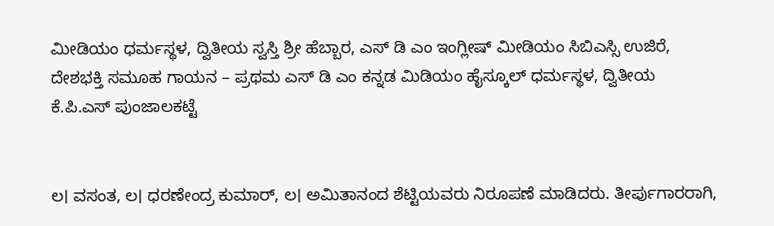ಮೀಡಿಯಂ ಧರ್ಮಸ್ಥಳ, ದ್ವಿತೀಯ ಸ್ವಸ್ತಿ ಶ್ರೀ ಹೆಬ್ಬಾರ, ಎಸ್ ಡಿ ಎಂ ಇಂಗ್ಲೀಷ್ ಮೀಡಿಯಂ ಸಿಬಿಎಸ್ಸಿ ಉಜಿರೆ, ದೇಶಭಕ್ತಿ ಸಮೂಹ ಗಾಯನ – ಪ್ರಥಮ ಎಸ್ ಡಿ ಎಂ ಕನ್ನಡ ಮಿಡಿಯಂ ಹೈಸ್ಕೂಲ್ ಧರ್ಮಸ್ಥಳ, ದ್ವಿತೀಯ ಕೆ.ಪಿ.ಎಸ್ ಪುಂಜಾಲಕಟ್ಟೆ


ಲ। ವಸಂತ, ಲ। ಧರಣೇಂದ್ರ ಕುಮಾರ್, ಲ। ಅಮಿತಾನಂದ ಶೆಟ್ಟಿಯವರು ನಿರೂಪಣೆ ಮಾಡಿದರು. ತೀರ್ಪುಗಾರರಾಗಿ,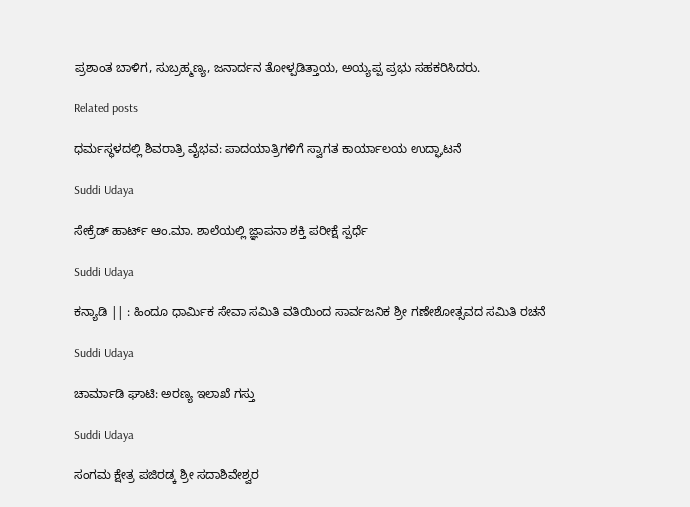ಪ್ರಶಾಂತ ಬಾಳಿಗ, ಸುಬ್ರಹ್ಮಣ್ಯ, ಜನಾರ್ದನ ತೋಳ್ಪಡಿತ್ತಾಯ, ಅಯ್ಯಪ್ಪ ಪ್ರಭು ಸಹಕರಿಸಿದರು.

Related posts

ಧರ್ಮಸ್ಥಳದಲ್ಲಿ ಶಿವರಾತ್ರಿ ವೈಭವ: ಪಾದಯಾತ್ರಿಗಳಿಗೆ ಸ್ವಾಗತ ಕಾರ್ಯಾಲಯ ಉದ್ಘಾಟನೆ

Suddi Udaya

ಸೇಕ್ರೆಡ್ ಹಾರ್ಟ್ ಆಂ.ಮಾ. ಶಾಲೆಯಲ್ಲಿ ಜ್ಞಾಪನಾ ಶಕ್ತಿ ಪರೀಕ್ಷೆ ಸ್ಪರ್ಧೆ

Suddi Udaya

ಕನ್ಯಾಡಿ || : ಹಿಂದೂ ಧಾರ್ಮಿಕ ಸೇವಾ ಸಮಿತಿ ವತಿಯಿಂದ ಸಾರ್ವಜನಿಕ ಶ್ರೀ ಗಣೇಶೋತ್ಸವದ ಸಮಿತಿ ರಚನೆ

Suddi Udaya

ಚಾರ್ಮಾಡಿ ಘಾಟಿ: ಅರಣ್ಯ ಇಲಾಖೆ ಗಸ್ತು

Suddi Udaya

ಸಂಗಮ ಕ್ಷೇತ್ರ ಪಜಿರಡ್ಕ ಶ್ರೀ ಸದಾಶಿವೇಶ್ವರ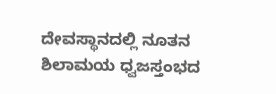ದೇವಸ್ಥಾನದಲ್ಲಿ ನೂತನ ಶಿಲಾಮಯ ಧ್ವಜಸ್ತಂಭದ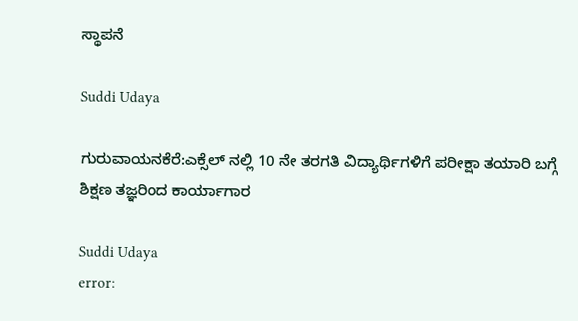ಸ್ಥಾಪನೆ

Suddi Udaya

ಗುರುವಾಯನಕೆರೆ:ಎಕ್ಸೆಲ್ ನಲ್ಲಿ 10 ನೇ ತರಗತಿ ವಿದ್ಯಾರ್ಥಿಗಳಿಗೆ ಪರೀಕ್ಷಾ ತಯಾರಿ ಬಗ್ಗೆ ಶಿಕ್ಷಣ ತಜ್ಞರಿಂದ ಕಾರ್ಯಾಗಾರ

Suddi Udaya
error: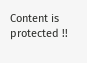Content is protected !!